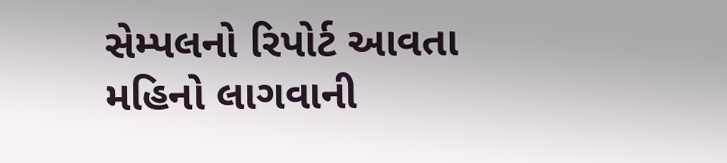સેમ્પલનો રિપોર્ટ આવતા મહિનો લાગવાની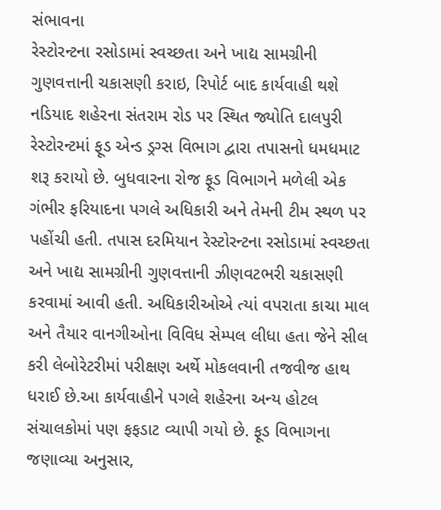સંભાવના
રેસ્ટોરન્ટના રસોડામાં સ્વચ્છતા અને ખાદ્ય સામગ્રીની ગુણવત્તાની ચકાસણી કરાઇ, રિપોર્ટ બાદ કાર્યવાહી થશે
નડિયાદ શહેરના સંતરામ રોડ પર સ્થિત જ્યોતિ દાલપુરી રેસ્ટોરન્ટમાં ફૂડ એન્ડ ડ્રગ્સ વિભાગ દ્વારા તપાસનો ધમધમાટ શરૂ કરાયો છે. બુધવારના રોજ ફૂડ વિભાગને મળેલી એક ગંભીર ફરિયાદના પગલે અધિકારી અને તેમની ટીમ સ્થળ પર પહોંચી હતી. તપાસ દરમિયાન રેસ્ટોરન્ટના રસોડામાં સ્વચ્છતા અને ખાદ્ય સામગ્રીની ગુણવત્તાની ઝીણવટભરી ચકાસણી કરવામાં આવી હતી. અધિકારીઓએ ત્યાં વપરાતા કાચા માલ અને તૈયાર વાનગીઓના વિવિધ સેમ્પલ લીધા હતા જેને સીલ કરી લેબોરેટરીમાં પરીક્ષણ અર્થે મોકલવાની તજવીજ હાથ ધરાઈ છે.આ કાર્યવાહીને પગલે શહેરના અન્ય હોટલ સંચાલકોમાં પણ ફફડાટ વ્યાપી ગયો છે. ફૂડ વિભાગના જણાવ્યા અનુસાર,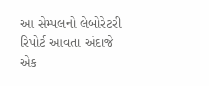આ સેમ્પલનો લેબોરેટરી રિપોર્ટ આવતા અંદાજે એક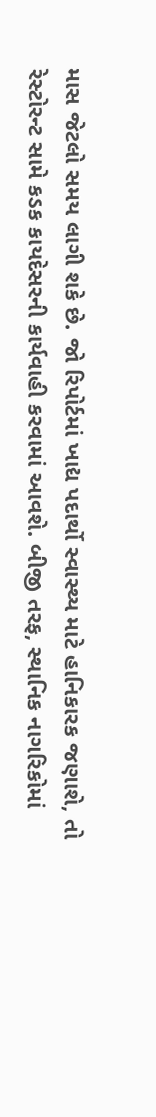માસ જેટલો સમય લાગી શકે છે. જો રિપોર્ટમાં ખાદ્ય પદાર્થો સ્વાસ્થ્ય માટે હાનિકારક જણાશે, તો રેસ્ટોરન્ટ સામે કડક કાયદેસરની કાર્યવાહી કરવામાં આવશે. બીજી તરફ, સ્થાનિક નાગરિકોમાં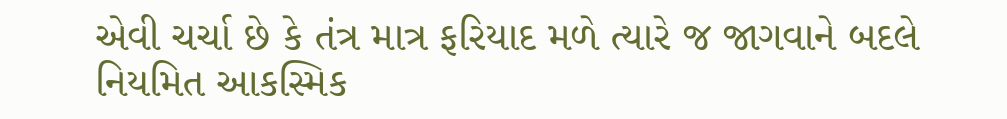એવી ચર્ચા છે કે તંત્ર માત્ર ફરિયાદ મળે ત્યારે જ જાગવાને બદલે નિયમિત આકસ્મિક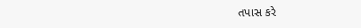તપાસ કરે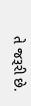તે જરૂરી છે.